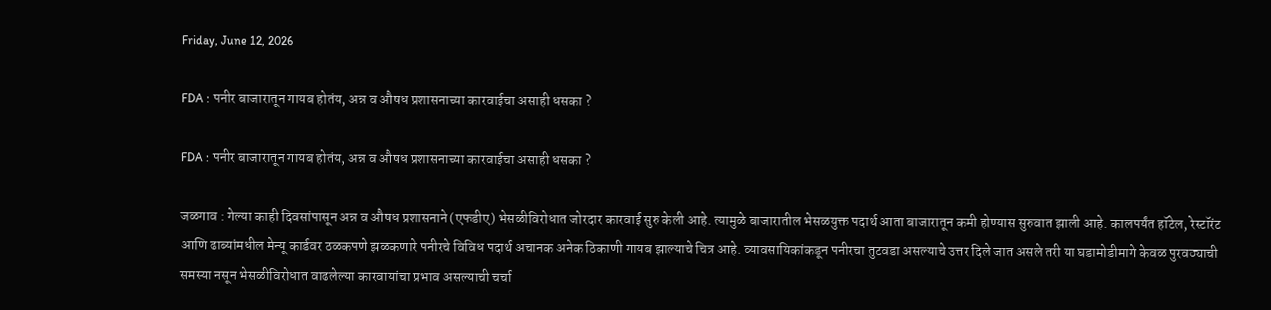Friday, June 12, 2026

FDA : पनीर बाजारातून गायब होतंय, अन्न व औषध प्रशासनाच्या कारवाईचा असाही धसका ?

FDA : पनीर बाजारातून गायब होतंय, अन्न व औषध प्रशासनाच्या कारवाईचा असाही धसका ?

जळगाव : गेल्या काही दिवसांपासून अन्न व औषध प्रशासनाने (एफडीए) भेसळीविरोधात जोरदार कारवाई सुरु केली आहे. त्यामुळे बाजारातील भेसळयुक्त पदार्थ आता बाजारातून कमी होण्यास सुरुवात झाली आहे. कालपर्यंत हॉटेल, रेस्टॉरंट आणि ढाब्यांमधील मेन्यू कार्डवर ठळकपणे झळकणारे पनीरचे विविध पदार्थ अचानक अनेक ठिकाणी गायब झाल्याचे चित्र आहे. व्यावसायिकांकडून पनीरचा तुटवडा असल्याचे उत्तर दिले जात असले तरी या घडामोडीमागे केवळ पुरवठ्याची समस्या नसून भेसळीविरोधात वाढलेल्या कारवायांचा प्रभाव असल्याची चर्चा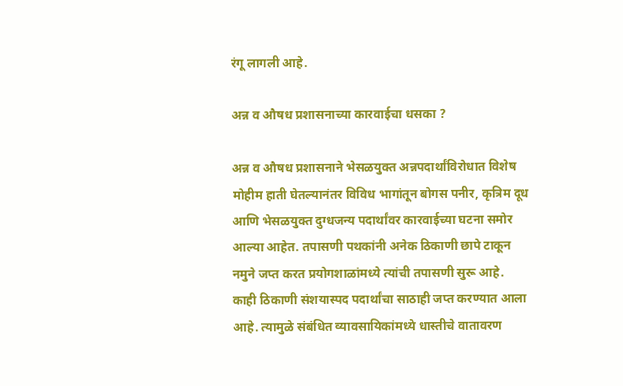रंगू लागली आहे.

अन्न व औषध प्रशासनाच्या कारवाईचा धसका ?

अन्न व औषध प्रशासनाने भेसळयुक्त अन्नपदार्थांविरोधात विशेष मोहीम हाती घेतल्यानंतर विविध भागांतून बोगस पनीर, कृत्रिम दूध आणि भेसळयुक्त दुग्धजन्य पदार्थांवर कारवाईच्या घटना समोर आल्या आहेत. तपासणी पथकांनी अनेक ठिकाणी छापे टाकून नमुने जप्त करत प्रयोगशाळांमध्ये त्यांची तपासणी सुरू आहे. काही ठिकाणी संशयास्पद पदार्थांचा साठाही जप्त करण्यात आला आहे. त्यामुळे संबंधित व्यावसायिकांमध्ये धास्तीचे वातावरण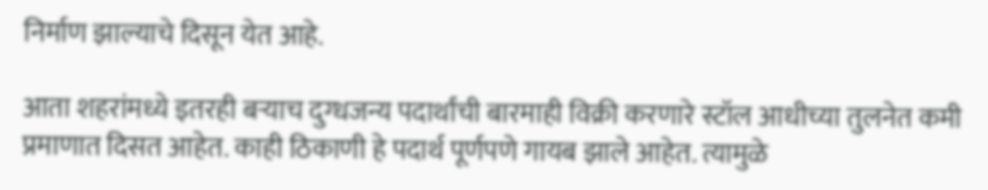निर्माण झाल्याचे दिसून येत आहे.

आता शहरांमध्ये इतरही बऱ्याच दुग्धजन्य पदार्थांची बारमाही विक्री करणारे स्टॉल आधीच्या तुलनेत कमी प्रमाणात दिसत आहेत. काही ठिकाणी हे पदार्थ पूर्णपणे गायब झाले आहेत. त्यामुळे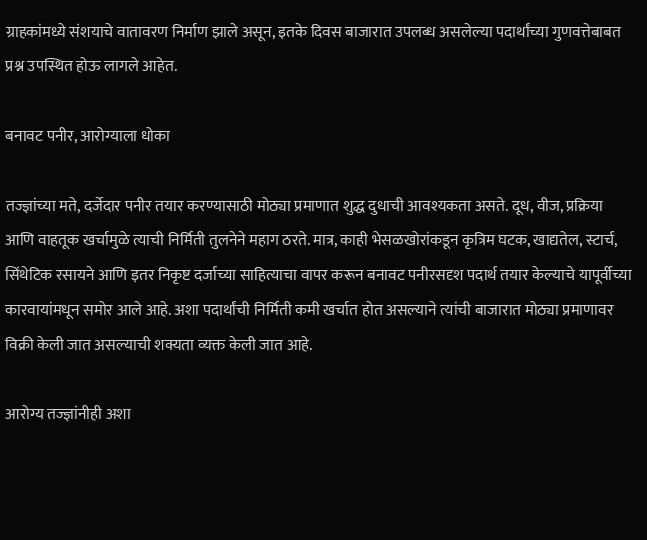ग्राहकांमध्ये संशयाचे वातावरण निर्माण झाले असून, इतके दिवस बाजारात उपलब्ध असलेल्या पदार्थांच्या गुणवत्तेबाबत प्रश्न उपस्थित होऊ लागले आहेत.

बनावट पनीर, आरोग्याला धोका

तज्ज्ञांच्या मते, दर्जेदार पनीर तयार करण्यासाठी मोठ्या प्रमाणात शुद्ध दुधाची आवश्यकता असते. दूध, वीज, प्रक्रिया आणि वाहतूक खर्चामुळे त्याची निर्मिती तुलनेने महाग ठरते. मात्र, काही भेसळखोरांकडून कृत्रिम घटक, खाद्यतेल, स्टार्च, सिंथेटिक रसायने आणि इतर निकृष्ट दर्जाच्या साहित्याचा वापर करून बनावट पनीरसदृश पदार्थ तयार केल्याचे यापूर्वीच्या कारवायांमधून समोर आले आहे. अशा पदार्थांची निर्मिती कमी खर्चात होत असल्याने त्यांची बाजारात मोठ्या प्रमाणावर विक्री केली जात असल्याची शक्यता व्यक्त केली जात आहे.

आरोग्य तज्ज्ञांनीही अशा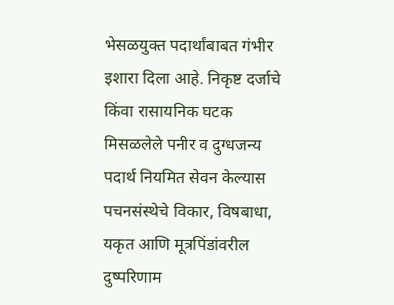भेसळयुक्त पदार्थांबाबत गंभीर इशारा दिला आहे. निकृष्ट दर्जाचे किंवा रासायनिक घटक मिसळलेले पनीर व दुग्धजन्य पदार्थ नियमित सेवन केल्यास पचनसंस्थेचे विकार, विषबाधा, यकृत आणि मूत्रपिंडांवरील दुष्परिणाम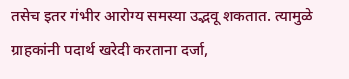तसेच इतर गंभीर आरोग्य समस्या उद्भवू शकतात. त्यामुळे ग्राहकांनी पदार्थ खरेदी करताना दर्जा,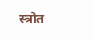स्त्रोत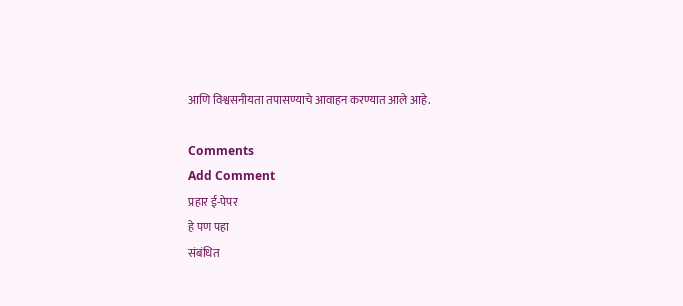आणि विश्वसनीयता तपासण्याचे आवाहन करण्यात आले आहे.

Comments
Add Comment
प्रहार ई-पेपर
हे पण पहा
संबंधित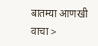बातम्या आणखी वाचा >